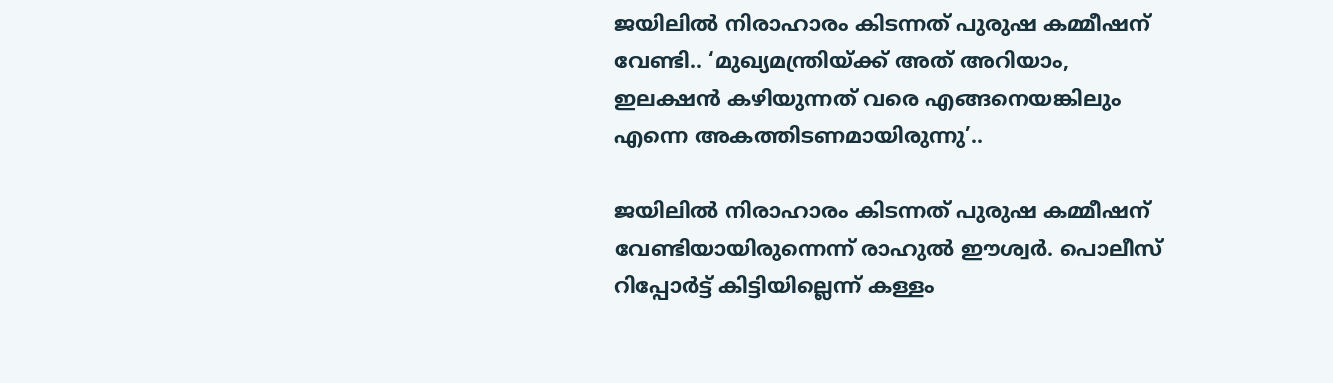ജയിലിൽ നിരാഹാരം കിടന്നത് പുരുഷ കമ്മീഷന് വേണ്ടി.. ‘മുഖ്യമന്ത്രിയ്ക്ക് അത് അറിയാം, ഇലക്ഷൻ കഴിയുന്നത് വരെ എങ്ങനെയങ്കിലും എന്നെ അകത്തിടണമായിരുന്നു’..

ജയിലിൽ നിരാഹാരം കിടന്നത് പുരുഷ കമ്മീഷന് വേണ്ടിയായിരുന്നെന്ന് രാഹുൽ ഈശ്വർ. പൊലീസ് റിപ്പോർട്ട് കിട്ടിയില്ലെന്ന് കള്ളം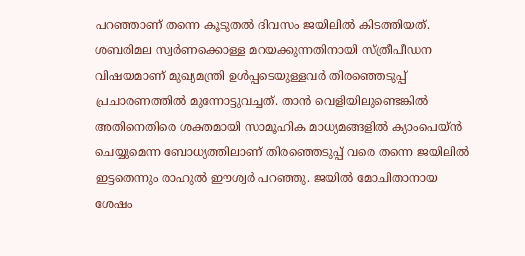പറഞ്ഞാണ് തന്നെ കൂടുതൽ ദിവസം ജയിലിൽ കിടത്തിയത്. ശബരിമല സ്വർണക്കൊള്ള മറയക്കുന്നതിനായി സ്ത്രീപീഡന വിഷയമാണ് മുഖ്യമന്ത്രി ഉൾപ്പടെയുള്ളവർ തിരഞ്ഞെടുപ്പ് പ്രചാരണത്തിൽ മുന്നോട്ടുവച്ചത്. താൻ വെളിയിലുണ്ടെങ്കിൽ അതിനെതിരെ ശക്തമായി സാമൂഹിക മാധ്യമങ്ങളിൽ ക്യാംപെയ്ൻ ചെയ്യുമെന്ന ബോധ്യത്തിലാണ് തിരഞ്ഞെടുപ്പ് വരെ തന്നെ ജയിലിൽ ഇട്ടതെന്നും രാഹുൽ ഈശ്വർ പറഞ്ഞു. ജയിൽ മോചിതാനായ ശേഷം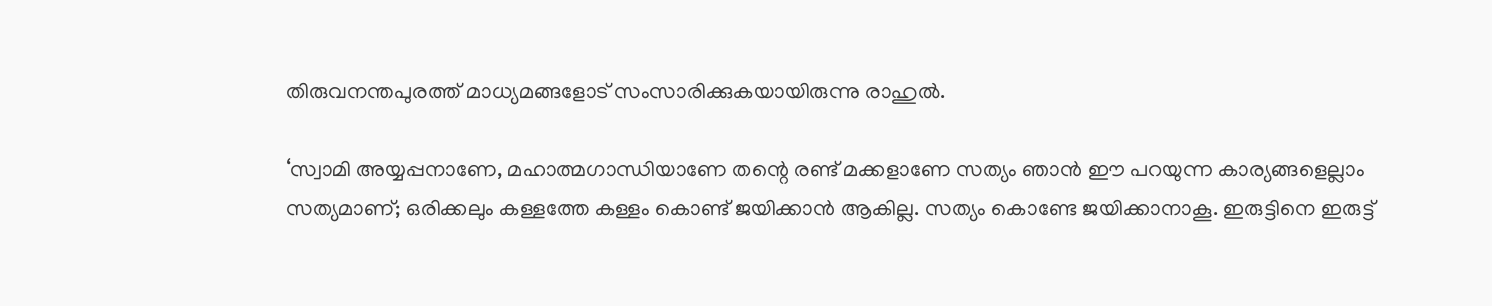തിരുവനന്തപുരത്ത് മാധ്യമങ്ങളോട് സംസാരിക്കുകയായിരുന്നു രാഹുൽ.

‘സ്വാമി അയ്യപ്പനാണേ, മഹാത്മഗാന്ധിയാണേ തന്റെ രണ്ട് മക്കളാണേ സത്യം ഞാൻ ഈ പറയുന്ന കാര്യങ്ങളെല്ലാം സത്യമാണ്; ഒരിക്കലും കള്ളത്തേ കള്ളം കൊണ്ട് ജയിക്കാൻ ആകില്ല. സത്യം കൊണ്ടേ ജയിക്കാനാകൂ. ഇരുട്ടിനെ ഇരുട്ട്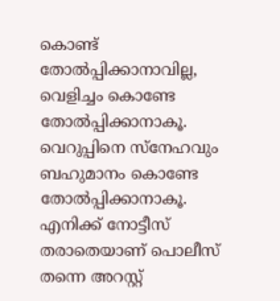കൊണ്ട് തോൽപ്പിക്കാനാവില്ല, വെളിച്ചം കൊണ്ടേ തോൽപ്പിക്കാനാകൂ. വെറുപ്പിനെ സ്‌നേഹവും ബഹുമാനം കൊണ്ടേ തോൽപ്പിക്കാനാകൂ. എനിക്ക് നോട്ടീസ് തരാതെയാണ് പൊലീസ് തന്നെ അറസ്റ്റ്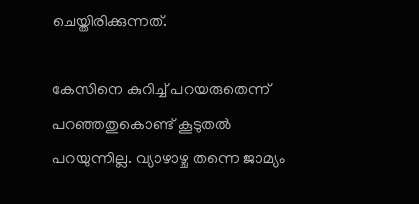ചെയ്തിരിക്കുന്നത്.

കേസിനെ കുറിച്ച് പറയരുതെന്ന് പറഞ്ഞതുകൊണ്ട് കൂടുതൽ പറയുന്നില്ല. വ്യാഴാഴ്ച തന്നെ ജാമ്യം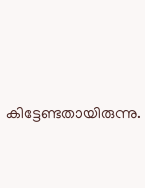കിട്ടേണ്ടതായിരുന്നു.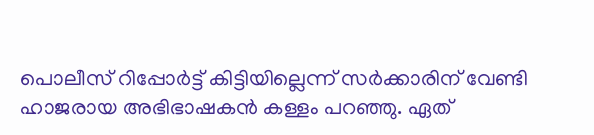പൊലീസ് റിപ്പോർട്ട് കിട്ടിയില്ലെന്ന് സർക്കാരിന് വേണ്ടി ഹാജരായ അഭിഭാഷകൻ കള്ളം പറഞ്ഞു. ഏത്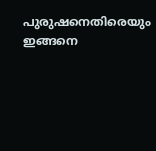പുരുഷനെതിരെയും ഇങ്ങനെ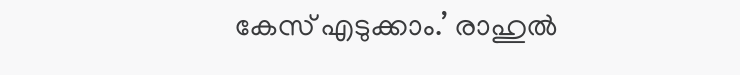കേസ് എടുക്കാം.’ രാഹുൽ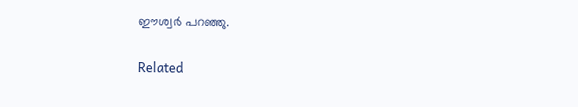ഈശ്വർ പറഞ്ഞു.

Related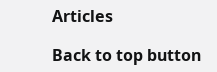Articles

Back to top button